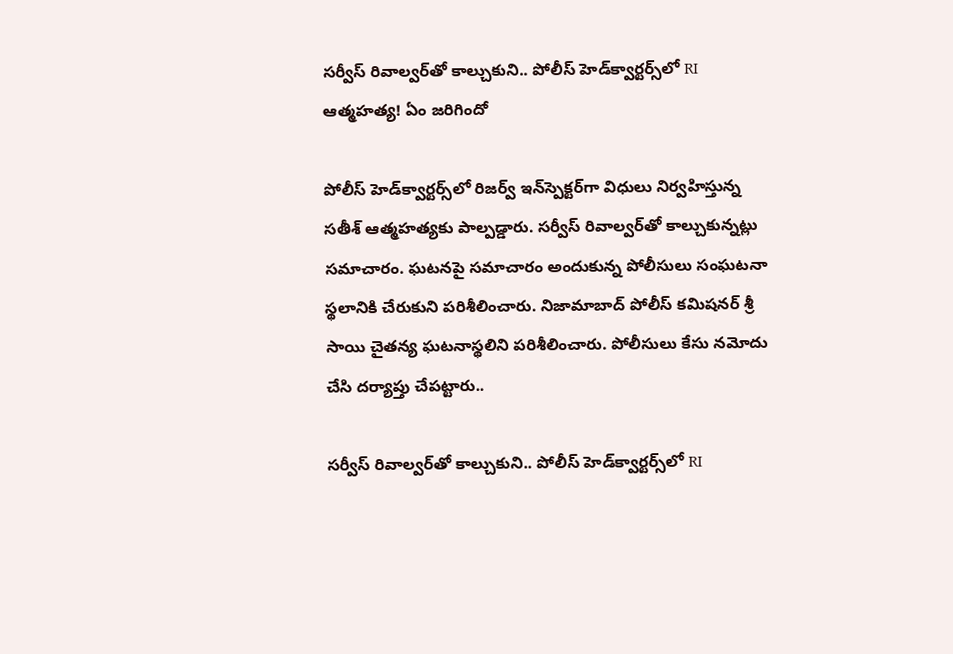సర్వీస్ రివాల్వర్‌తో కాల్చుకుని.. పోలీస్‌ హెడ్‌క్వార్టర్స్‌లో RI ఆత్మహత్య! ఏం జరిగిందో

పోలీస్ హెడ్‌క్వార్టర్స్‌లో రిజర్వ్ ఇన్‌స్పెక్టర్‌గా విధులు నిర్వహిస్తున్న సతీశ్ ఆత్మహత్యకు పాల్పడ్డారు. సర్వీస్ రివాల్వర్‌తో కాల్చుకున్నట్లు సమాచారం. ఘటనపై సమాచారం అందుకున్న పోలీసులు సంఘటనా స్థలానికి చేరుకుని పరిశీలించారు. నిజామాబాద్ పోలీస్ కమిషనర్ శ్రీ సాయి చైతన్య ఘటనాస్థలిని పరిశీలించారు. పోలీసులు కేసు నమోదు చేసి దర్యాప్తు చేపట్టారు..

సర్వీస్ రివాల్వర్‌తో కాల్చుకుని.. పోలీస్‌ హెడ్‌క్వార్టర్స్‌లో RI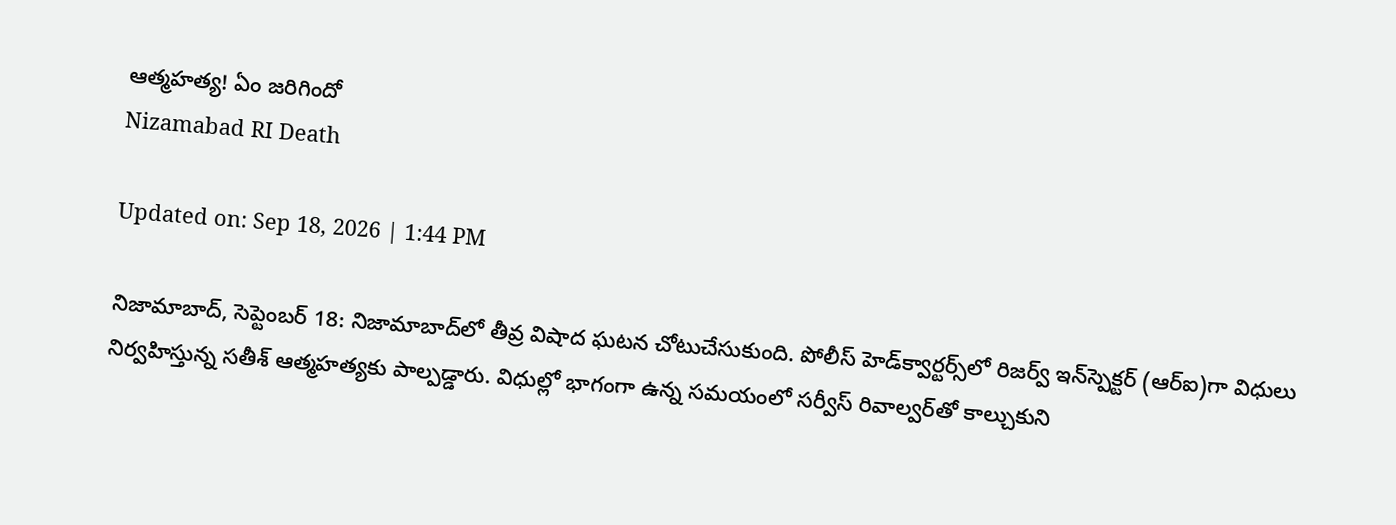ఆత్మహత్య! ఏం జరిగిందో
Nizamabad RI Death

Updated on: Sep 18, 2026 | 1:44 PM

నిజామాబాద్‌, సెప్టెంబర్ 18: నిజామాబాద్‌లో తీవ్ర విషాద ఘటన చోటుచేసుకుంది. పోలీస్ హెడ్‌క్వార్టర్స్‌లో రిజర్వ్‌ ఇన్‌స్పెక్టర్‌ (ఆర్ఐ)గా విధులు నిర్వహిస్తున్న సతీశ్‌ ఆత్మహత్యకు పాల్పడ్డారు. విధుల్లో భాగంగా ఉన్న సమయంలో సర్వీస్‌ రివాల్వర్‌తో కాల్చుకుని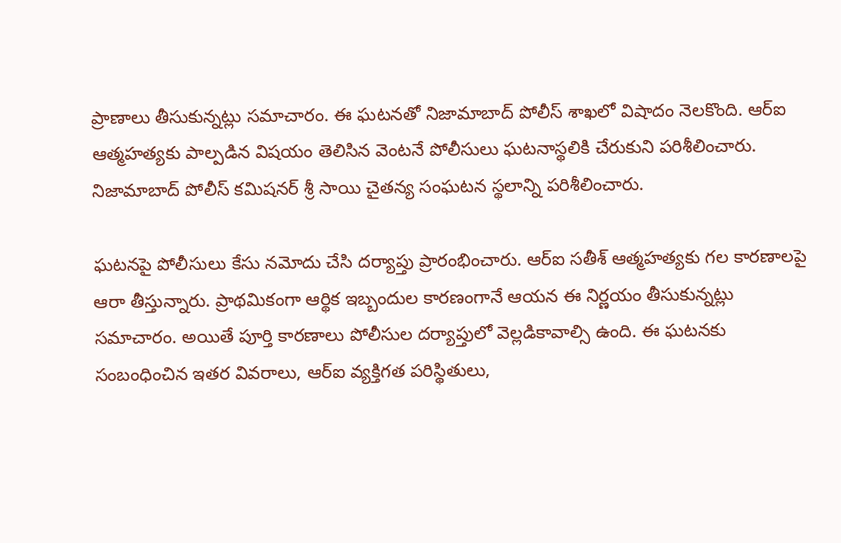ప్రాణాలు తీసుకున్నట్లు సమాచారం. ఈ ఘటనతో నిజామాబాద్‌ పోలీస్‌ శాఖలో విషాదం నెలకొంది. ఆర్ఐ ఆత్మహత్యకు పాల్పడిన విషయం తెలిసిన వెంటనే పోలీసులు ఘటనాస్థలికి చేరుకుని పరిశీలించారు. నిజామాబాద్‌ పోలీస్‌ కమిషనర్‌ శ్రీ సాయి చైతన్య సంఘటన స్థలాన్ని పరిశీలించారు.

ఘటనపై పోలీసులు కేసు నమోదు చేసి దర్యాప్తు ప్రారంభించారు. ఆర్ఐ సతీశ్‌ ఆత్మహత్యకు గల కారణాలపై ఆరా తీస్తున్నారు. ప్రాథమికంగా ఆర్థిక ఇబ్బందుల కారణంగానే ఆయన ఈ నిర్ణయం తీసుకున్నట్లు సమాచారం. అయితే పూర్తి కారణాలు పోలీసుల దర్యాప్తులో వెల్లడికావాల్సి ఉంది. ఈ ఘటనకు సంబంధించిన ఇతర వివరాలు, ఆర్ఐ వ్యక్తిగత పరిస్థితులు,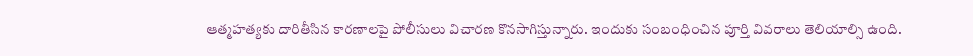ఆత్మహత్యకు దారితీసిన కారణాలపై పోలీసులు విచారణ కొనసాగిస్తున్నారు. ఇందుకు సంబంధించిన పూర్తి వివరాలు తెలియాల్సి ఉంది.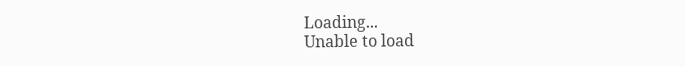Loading...
Unable to load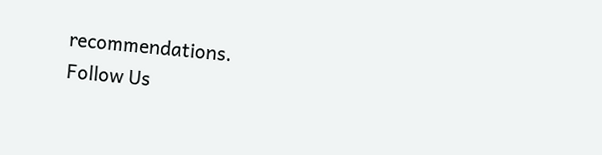recommendations.
Follow Us